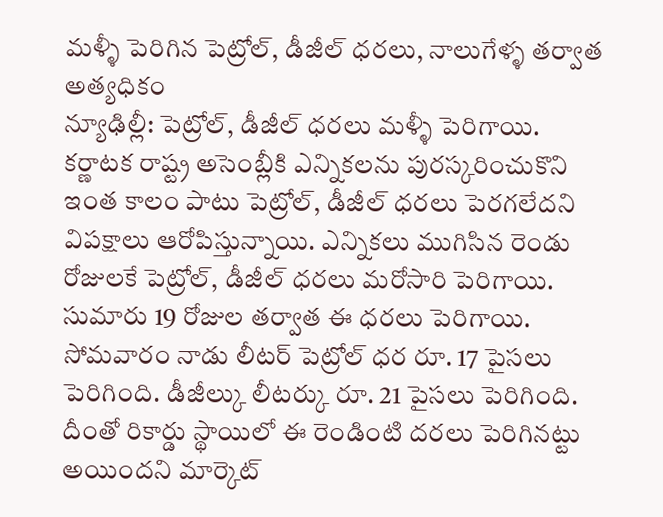మళ్ళీ పెరిగిన పెట్రోల్, డీజీల్ ధరలు, నాలుగేళ్ళ తర్వాత అత్యధికం
న్యూఢిల్లీ: పెట్రోల్, డీజీల్ ధరలు మళ్ళీ పెరిగాయి. కర్ణాటక రాష్ట్ర అసెంబ్లీకి ఎన్నికలను పురస్కరించుకొని ఇంత కాలం పాటు పెట్రోల్, డీజీల్ ధరలు పెరగలేదని విపక్షాలు ఆరోపిస్తున్నాయి. ఎన్నికలు ముగిసిన రెండు రోజులకే పెట్రోల్, డీజీల్ ధరలు మరోసారి పెరిగాయి. సుమారు 19 రోజుల తర్వాత ఈ ధరలు పెరిగాయి.
సోమవారం నాడు లీటర్ పెట్రోల్ ధర రూ. 17 పైసలు పెరిగింది. డీజీల్కు లీటర్కు రూ. 21 పైసలు పెరిగింది. దీంతో రికార్డు స్థాయిలో ఈ రెండింటి దరలు పెరిగినట్టు అయిందని మార్కెట్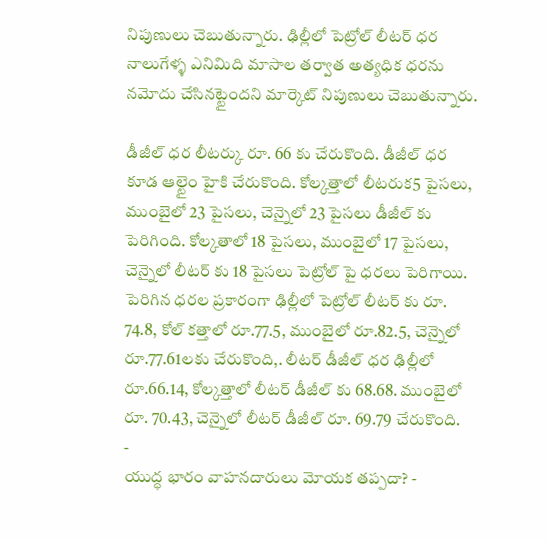నిపుణులు చెబుతున్నారు. ఢిల్లీలో పెట్రోల్ లీటర్ ధర నాలుగేళ్ళ ఎనిమిది మాసాల తర్వాత అత్యధిక ధరను నమోదు చేసినట్టైందని మార్కెట్ నిపుణులు చెబుతున్నారు.

డీజీల్ ధర లీటర్కు రూ. 66 కు చేరుకొంది. డీజీల్ ధర కూడ ఆల్టైం హైకి చేరుకొంది. కోల్కత్తాలో లీటరుక5 పైసలు, ముంబైలో 23 పైసలు, చెన్నైలో 23 పైసలు డీజీల్ కు పెరిగింది. కోల్కతాలో 18 పైసలు, ముంబైలో 17 పైసలు, చెన్నైలో లీటర్ కు 18 పైసలు పెట్రోల్ పై ధరలు పెరిగాయి.
పెరిగిన ధరల ప్రకారంగా ఢిల్లీలో పెట్రోల్ లీటర్ కు రూ. 74.8, కోల్ కత్తాలో రూ.77.5, ముంబైలో రూ.82.5, చెన్నైలో రూ.77.61లకు చేరుకొంది,. లీటర్ డీజీల్ ధర ఢిల్లీలో రూ.66.14, కోల్కత్తాలో లీటర్ డీజీల్ కు 68.68. ముంబైలో రూ. 70.43, చెన్నైలో లీటర్ డీజీల్ రూ. 69.79 చేరుకొంది.
-
యుద్ధ భారం వాహనదారులు మోయక తప్పదా? -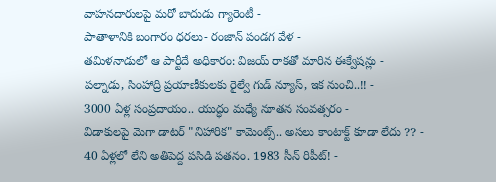వాహనదారులపై మరో బాదుడు గ్యారెంటీ -
పాతాళానికి బంగారం ధరలు- రంజాన్ పండగ వేళ -
తమిళనాడులో ఆ పార్టీదే అధికారం: విజయ్ రాకతో మారిన ఈక్వేషన్లు -
పల్నాడు, సింహాద్రి ప్రయాణీకులకు రైల్వే గుడ్ న్యూస్, ఇక నుంచి..!! -
3000 ఏళ్ల సంప్రదాయం.. యుద్ధం మధ్యే నూతన సంవత్సరం -
విడాకులపై మెగా డాటర్ "నిహారిక" కామెంట్స్.. అసలు కాంటాక్ట్ కూడా లేదు ?? -
40 ఏళ్లలో లేని అతిపెద్ద పసిడి పతనం. 1983 సీన్ రిపీట్! -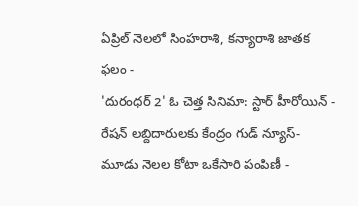ఏప్రిల్ నెలలో సింహరాశి, కన్యారాశి జాతక ఫలం -
'దురంధర్ 2' ఓ చెత్త సినిమా: స్టార్ హీరోయిన్ -
రేషన్ లబ్దిదారులకు కేంద్రం గుడ్ న్యూస్- మూడు నెలల కోటా ఒకేసారి పంపిణీ -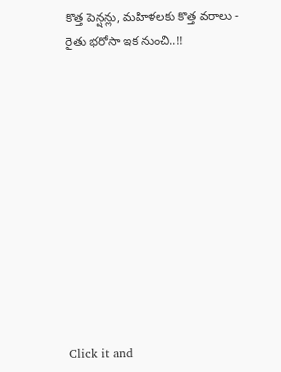కొత్త పెన్షన్లు, మహిళలకు కొత్త వరాలు - రైతు భరోసా ఇక నుంచి..!!












Click it and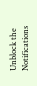Unblock the Notifications